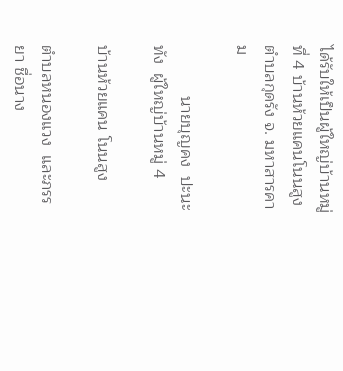ได้รับให้เป็นผู้ใหญ่บ้านหมู่ที่ 4 บ้านห้วยแคนโนนสูง ตำบลกุดรัง จ. มหาสารคาม

           นายบุญคง  ปะนะทัง  ผู้ใหญ่บ้านหมู่ 4

บ้านห้วยแคน โนนสูง

ตำบลหนองแวง  และภรรยา ชื่อนาง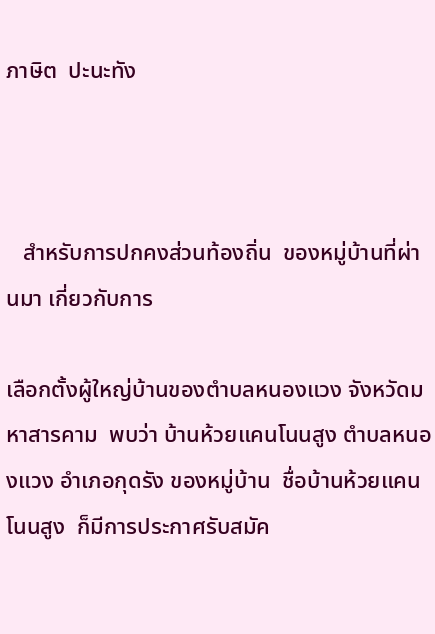ภาษิต  ปะนะทัง



   สำหรับการปกคงส่วนท้องถิ่น  ของหมู่บ้านที่ผ่านมา เกี่ยวกับการ

เลือกตั้งผู้ใหญ่บ้านของตำบลหนองแวง จังหวัดมหาสารคาม  พบว่า บ้านห้วยแคนโนนสูง ตำบลหนองแวง อำเภอกุดรัง ของหมู่บ้าน  ชื่อบ้านห้วยแคน โนนสูง  ก็มีการประกาศรับสมัค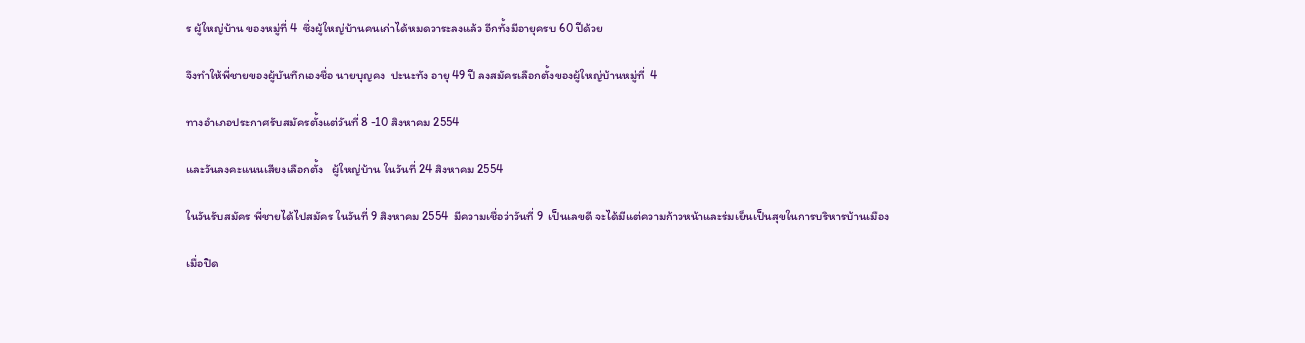ร ผู้ใหญ่บ้าน ของหมู่ที่ 4  ซึ่งผู้ใหญ่บ้านคนเก่าได้หมดวาระลงแล้ว อีกทั้งมีอายุครบ 60 ปีด้วย

จึงทำให้พี่ชายของผู้บันทึกเองชื่อ นายบุญคง  ปะนะทัง อายุ 49 ปี ลงสมัครเลือกตั้งของผู้ใหญ่บ้านหมู่ที่  4

ทางอำเภอประกาศรับสมัครตั้งแต่วันที่ 8 -10 สิงหาคม 2554

และวันลงคะแนนเสียงเลือกตั้ง   ผู้ใหญ่บ้าน ในวันที่ 24 สิงหาคม 2554

ในวันรับสมัคร พี่ชายได้ไปสมัคร ในวันที่ 9 สิงหาคม 2554  มีความเชื่อว่าวันที่ 9  เป็นเลขดี จะได้มีแต่ความก้าวหน้าและร่มเย็นเป็นสุขในการบริหารบ้านเมือง

เมื่อปิด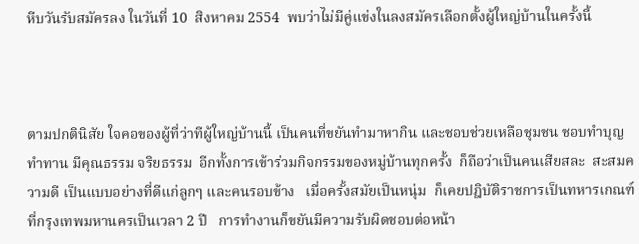หีบวันรับสมัครลง ในวันที่ 10  สิงหาคม 2554  พบว่าไม่มีคู่แข่งในลงสมัครเลือกตั้งผู้ใหญ่บ้านในครั้งนี้



ตามปกตินิสัย ใจคอของผู้ที่ว่าทีผู้ใหญ่บ้านนี้ เป็นคนที่ขยันทำมาหากิน และชอบช่วยเหลือชุมชน ชอบทำบุญ ทำทาน มีคุณธรรม จริยธรรม  อีกทั้งการเข้าร่วมกิจกรรมของหมู่บ้านทุกครั้ง  ก็ถือว่าเป็นคนเสียสละ  สะสมความดี เป็นแบบอย่างที่ดีแก่ลูกๆ และคนรอบข้าง   เมื่อครั้งสมัยเป็นหนุ่ม  ก็เคยปฎิบัติราชการเป็นทหารเกณฑ์ ที่กรุงเทพมหานครเป็นเวลา 2 ปี   การทำงานก็ขยันมีความรับผิดชอบต่อหน้า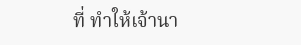ที่ ทำให้เจ้านา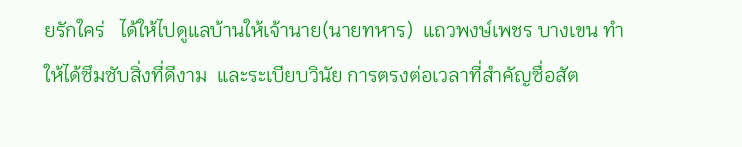ยรักใคร่   ได้ให้ไปดูแลบ้านให้เจ้านาย(นายทหาร)  แถวพงษ์เพชร บางเขน ทำให้ได้ซึมซับสิ่งที่ดีงาม  และระเบียบวินัย การตรงต่อเวลาที่สำคัญซื่อสัต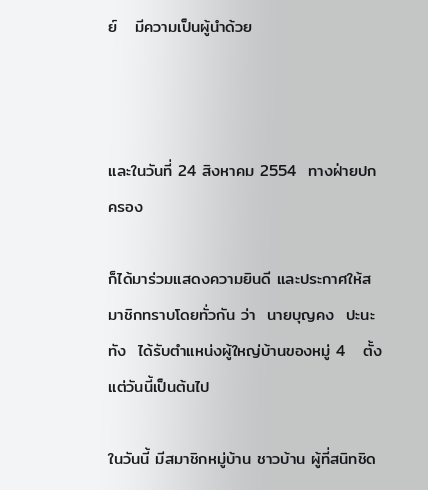ย์   มีความเป็นผู้นำด้วย



และในวันที่ 24 สิงหาคม 2554  ทางฝ่ายปกครอง

ก็ได้มาร่วมแสดงความยินดี และประกาศให้สมาชิกทราบโดยทั่วกัน ว่า  นายบุญคง  ปะนะทัง  ได้รับตำแหน่งผู้ใหญ่บ้านของหมู่ 4   ตั้งแต่วันนี้เป็นต้นไป

ในวันนี้ มีสมาชิกหมู่บ้าน ชาวบ้าน ผู้ที่สนิทชิด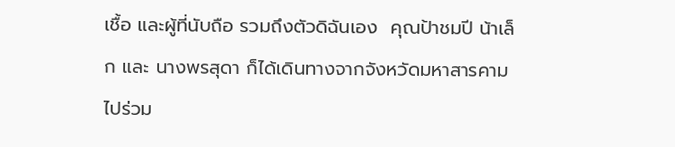เชื้อ และผู้ที่นับถือ รวมถึงตัวดิฉันเอง  คุณป้าชมปี น้าเล็ก และ นางพรสุดา ก็ได้เดินทางจากจังหวัดมหาสารคามไปร่วม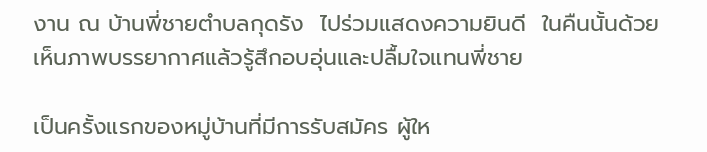งาน ณ บ้านพี่ชายตำบลกุดรัง  ไปร่วมแสดงความยินดี  ในคืนนั้นด้วย เห็นภาพบรรยากาศแล้วรู้สึกอบอุ่นและปลื้มใจแทนพี่ชาย

เป็นครั้งแรกของหมู่บ้านที่มีการรับสมัคร ผู้ให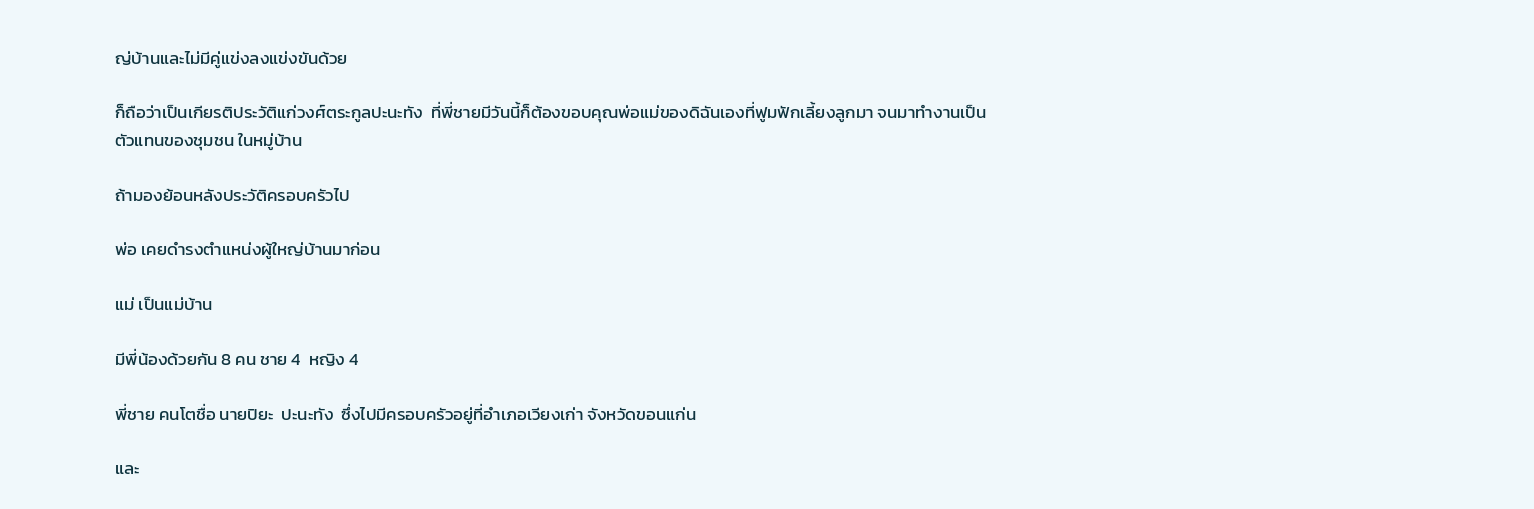ญ่บ้านและไม่มีคู่แข่งลงแข่งขันด้วย

ก็ถือว่าเป็นเกียรติประวัติแก่วงศ์ตระกูลปะนะทัง  ที่พี่ชายมีวันนี้ก็ต้องขอบคุณพ่อแม่ของดิฉันเองที่ฟูมฟักเลี้ยงลูกมา จนมาทำงานเป็นตัวแทนของชุมชน ในหมู่บ้าน

ถ้ามองย้อนหลังประวัติครอบครัวไป

พ่อ เคยดำรงตำแหน่งผู้ใหญ่บ้านมาก่อน

แม่ เป็นแม่บ้าน

มีพี่น้องด้วยกัน 8 คน ชาย 4  หญิง 4

พี่ชาย คนโตชื่อ นายปิยะ  ปะนะทัง  ซึ่งไปมีครอบครัวอยู่ที่อำเภอเวียงเก่า จังหวัดขอนแก่น

และ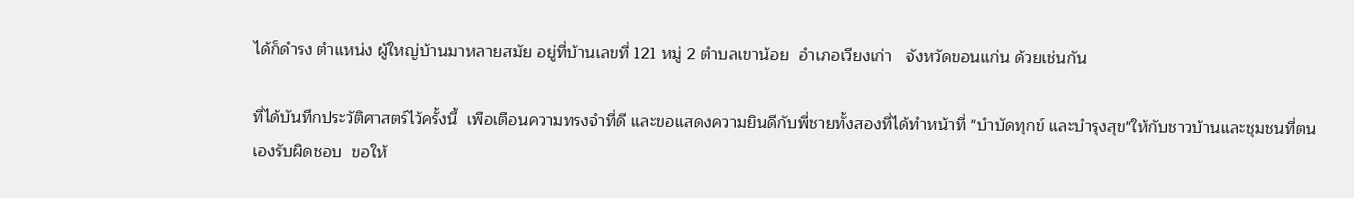ได้ก็ดำรง ตำแหน่ง ผู้ใหญ่บ้านมาหลายสมัย อยู่ที่บ้านเลขที่ 121 หมู่ 2 ตำบลเขาน้อย  อำเภอเวียงเก่า   จังหวัดขอนแก่น ด้วยเช่นกัน

ที่ได้บันทึกประวัติศาสตร์ไว้ครั้งนี้  เพือเตือนความทรงจำที่ดี และขอแสดงความยินดีกับพี่ชายทั้งสองที่ได้ทำหน้าที่ "บำบัดทุกข์ และบำรุงสุข"ให้กับชาวบ้านและชุมชนที่ตนเองรับผิดชอบ  ขอให้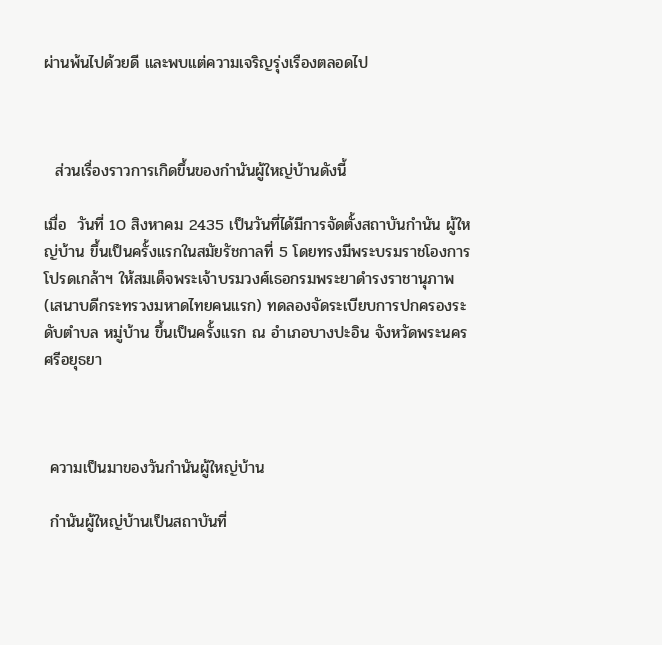ผ่านพ้นไปด้วยดี และพบแต่ความเจริญรุ่งเรืองตลอดไป



  ส่วนเรื่องราวการเกิดขึ้นของกำนันผู้ใหญ่บ้านดังนี้

เมื่อ  วันที่ 10 สิงหาคม 2435 เป็นวันที่ได้มีการจัดตั้งสถาบันกำนัน ผู้ใหญ่บ้าน ขึ้นเป็นครั้งแรกในสมัยรัชกาลที่ 5 โดยทรงมีพระบรมราชโองการโปรดเกล้าฯ ให้สมเด็จพระเจ้าบรมวงศ์เธอกรมพระยาดำรงราชานุภาพ (เสนาบดีกระทรวงมหาดไทยคนแรก) ทดลองจัดระเบียบการปกครองระดับตำบล หมู่บ้าน ขึ้นเป็นครั้งแรก ณ อำเภอบางปะอิน จังหวัดพระนครศรีอยุธยา



 ความเป็นมาของวันกำนันผู้ใหญ่บ้าน

 กำนันผู้ใหญ่บ้านเป็นสถาบันที่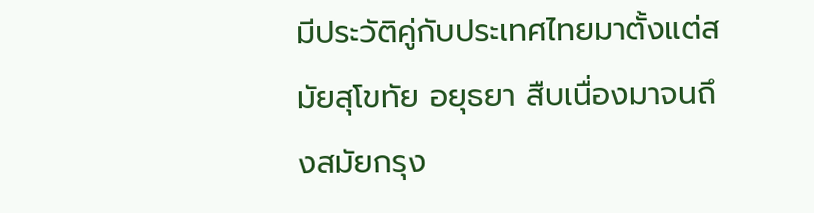มีประวัติคู่กับประเทศไทยมาตั้งแต่สมัยสุโขทัย อยุธยา สืบเนื่องมาจนถึงสมัยกรุง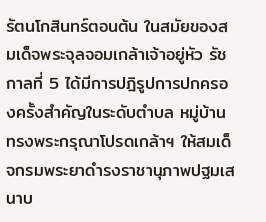รัตนโกสินทร์ตอนต้น ในสมัยของสมเด็จพระจุลจอมเกล้าเจ้าอยู่หัว รัชกาลที่ 5 ได้มีการปฎิรูปการปกครองครั้งสำคัญในระดับตำบล หมู่บ้าน ทรงพระกรุณาโปรดเกล้าฯ ให้สมเด็จกรมพระยาดำรงราชานุภาพปฐมเสนาบ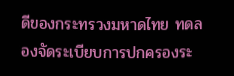ดีของกระทรวงมหาดไทย ทดลองจัดระเบียบการปกครองระ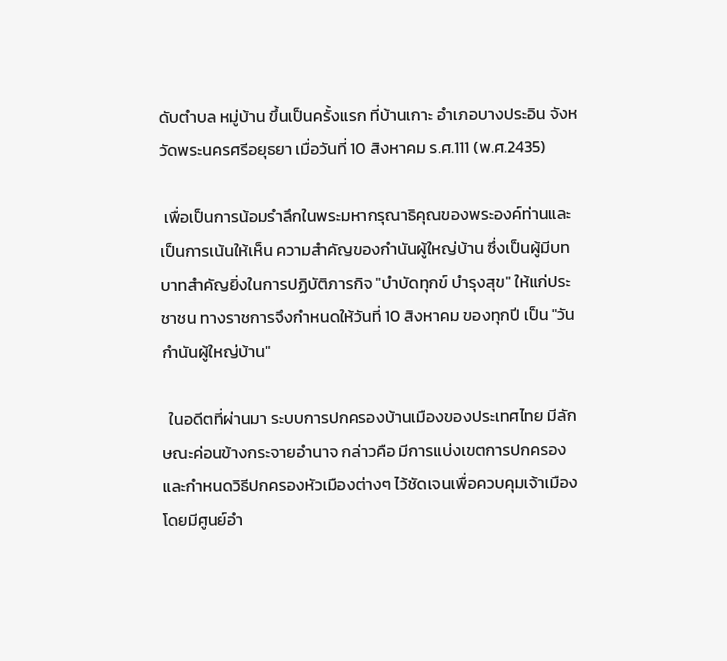ดับตำบล หมู่บ้าน ขึ้นเป็นครั้งแรก ที่บ้านเกาะ อำเภอบางประอิน จังหวัดพระนครศรีอยุธยา เมื่อวันที่ 10 สิงหาคม ร.ศ.111 (พ.ศ.2435)

 เพื่อเป็นการน้อมรำลึกในพระมหากรุณาธิคุณของพระองค์ท่านและเป็นการเน้นให้เห็น ความสำคัญของกำนันผู้ใหญ่บ้าน ซึ่งเป็นผู้มีบทบาทสำคัญยิ่งในการปฏิบัติภารกิจ "บำบัดทุกข์ บำรุงสุข" ให้แก่ประชาชน ทางราชการจึงกำหนดให้วันที่ 10 สิงหาคม ของทุกปี เป็น "วันกำนันผู้ใหญ่บ้าน"

  ในอดีตที่ผ่านมา ระบบการปกครองบ้านเมืองของประเทศไทย มีลักษณะค่อนข้างกระจายอำนาจ กล่าวคือ มีการแบ่งเขตการปกครอง และกำหนดวิธีปกครองหัวเมืองต่างๆ ไว้ชัดเจนเพื่อควบคุมเจ้าเมืองโดยมีศูนย์อำ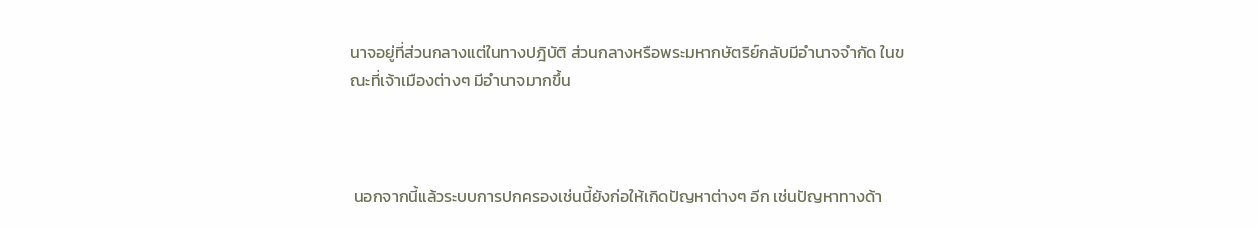นาจอยู่ที่ส่วนกลางแต่ในทางปฎิบัติ ส่วนกลางหรือพระมหากษัตริย์กลับมีอำนาจจำกัด ในขณะที่เจ้าเมืองต่างๆ มีอำนาจมากขึ้น



 นอกจากนี้แล้วระบบการปกครองเช่นนี้ยังก่อให้เกิดปัญหาต่างๆ อีก เช่นปัญหาทางด้า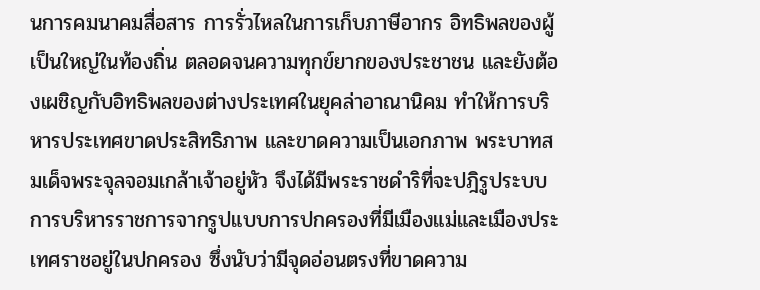นการคมนาคมสื่อสาร การรั่วไหลในการเก็บภาษีอากร อิทธิพลของผู้เป็นใหญ่ในท้องถิ่น ตลอดจนความทุกข์ยากของประชาชน และยังต้องเผชิญกับอิทธิพลของต่างประเทศในยุคล่าอาณานิคม ทำให้การบริหารประเทศขาดประสิทธิภาพ และขาดความเป็นเอกภาพ พระบาทสมเด็จพระจุลจอมเกล้าเจ้าอยู่หัว จึงได้มีพระราชดำริที่จะปฎิรูประบบการบริหารราชการจากรูปแบบการปกครองที่มีเมืองแม่และเมืองประเทศราชอยู่ในปกครอง ซึ่งนับว่ามีจุดอ่อนตรงที่ขาดความ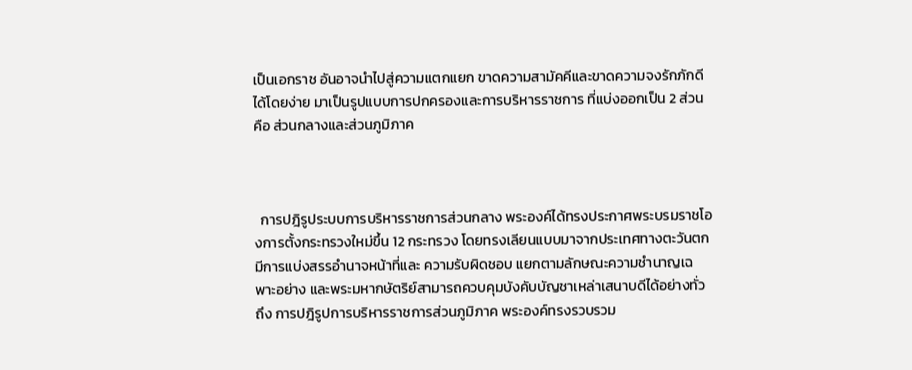เป็นเอกราช อันอาจนำไปสู่ความแตกแยก ขาดความสามัคคีและขาดความจงรักภักดีได้โดยง่าย มาเป็นรูปแบบการปกครองและการบริหารราชการ ที่แบ่งออกเป็น 2 ส่วน คือ ส่วนกลางและส่วนภูมิภาค



  การปฎิรูประบบการบริหารราชการส่วนกลาง พระองค์ได้ทรงประกาศพระบรมราชโองการตั้งกระทรวงใหม่ขึ้น 12 กระทรวง โดยทรงเลียนแบบมาจากประเทศทางตะวันตก มีการแบ่งสรรอำนาจหน้าที่และ ความรับผิดชอบ แยกตามลักษณะความชำนาญเฉพาะอย่าง และพระมหากษัตริย์สามารถควบคุมบังคับบัญชาเหล่าเสนาบดีได้อย่างทั่วถึง การปฎิรูปการบริหารราชการส่วนภูมิภาค พระองค์ทรงรวบรวม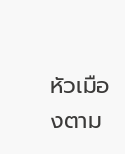หัวเมืองตาม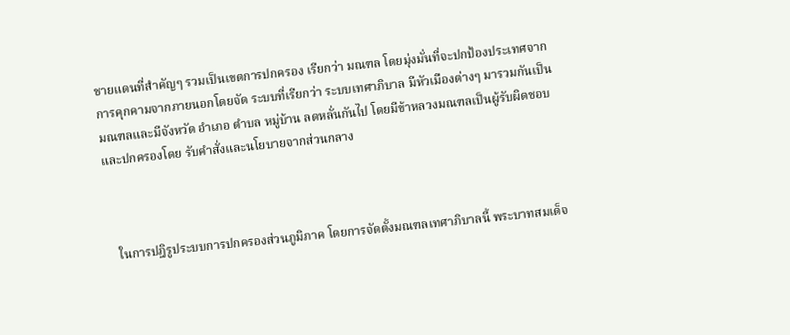ชายแดนที่สำคัญๆ รวมเป็นเขตการปกครอง เรียกว่า มณฑล โดยมุ่งมั่นที่จะปกป้องประเทศจากการคุกคามจากภายนอกโดยจัด ระบบที่เรียกว่า ระบบเทศาภิบาล มีหัวเมืองต่างๆ มารวมกันเป็นมณฑลและมีจังหวัด อำเภอ ตำบล หมู่บ้าน ลดหลั่นกันไป โดยมีข้าหลวงมณฑลเป็นผู้รับผิดชอบ และปกครองโดย รับคำสั่งและนโยบายจากส่วนกลาง



   ในการปฎิรูประบบการปกครองส่วนภูมิภาค โดยการจัดตั้งมณฑลเทศาภิบาลนี้ พระบาทสมเด็จ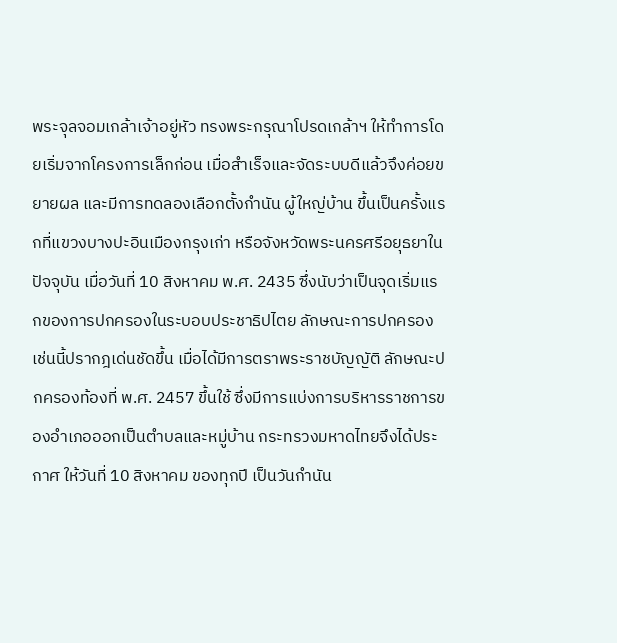พระจุลจอมเกล้าเจ้าอยู่หัว ทรงพระกรุณาโปรดเกล้าฯ ให้ทำการโดยเริ่มจากโครงการเล็กก่อน เมื่อสำเร็จและจัดระบบดีแล้วจึงค่อยขยายผล และมีการทดลองเลือกตั้งกำนัน ผู้ใหญ่บ้าน ขึ้นเป็นครั้งแรกที่แขวงบางปะอินเมืองกรุงเก่า หรือจังหวัดพระนครศรีอยุธยาในปัจจุบัน เมื่อวันที่ 10 สิงหาคม พ.ศ. 2435 ซึ่งนับว่าเป็นจุดเริ่มแรกของการปกครองในระบอบประชาธิปไตย ลักษณะการปกครองเช่นนี้ปรากฎเด่นชัดขึ้น เมื่อได้มีการตราพระราชบัญญัติ ลักษณะปกครองท้องที่ พ.ศ. 2457 ขึ้นใช้ ซึ่งมีการแบ่งการบริหารราชการของอำเภอออกเป็นตำบลและหมู่บ้าน กระทรวงมหาดไทยจึงได้ประกาศ ให้วันที่ 10 สิงหาคม ของทุกปี เป็นวันกำนัน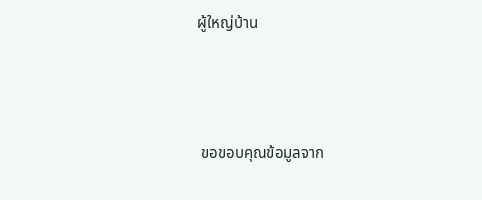ผู้ใหญ่บ้าน



 ขอขอบคุณข้อมูลจาก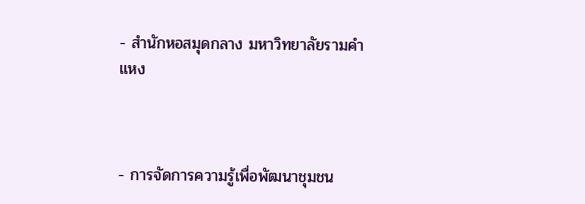- สำนักหอสมุดกลาง มหาวิทยาลัยรามคำแหง



- การจัดการความรู้เพื่อพัฒนาชุมชน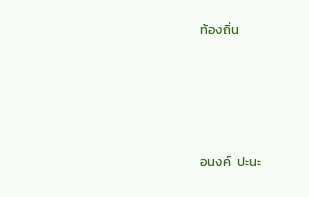ท้องถิ่น





อนงค์  ปะนะ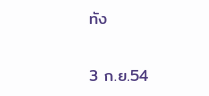ทัง

3 ก.ย.54